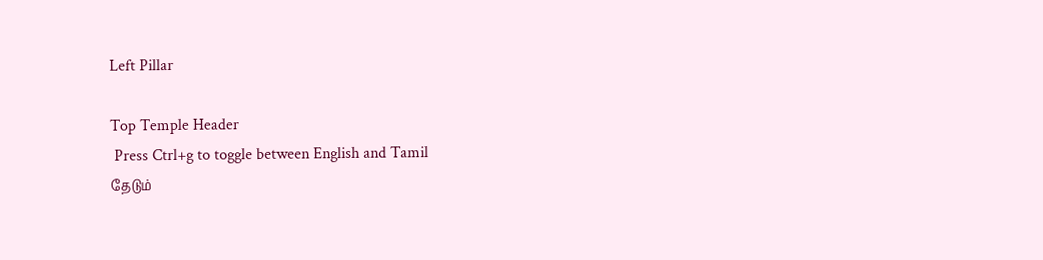Left Pillar

Top Temple Header
 Press Ctrl+g to toggle between English and Tamil
தேடும்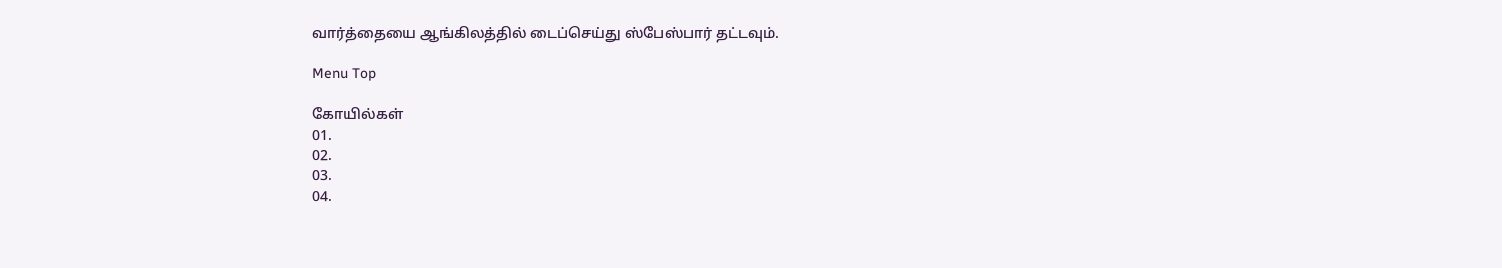வார்த்தையை ஆங்கிலத்தில் டைப்செய்து ஸ்பேஸ்பார் தட்டவும்.

Menu Top

கோயில்கள்
01.
02.
03.
04.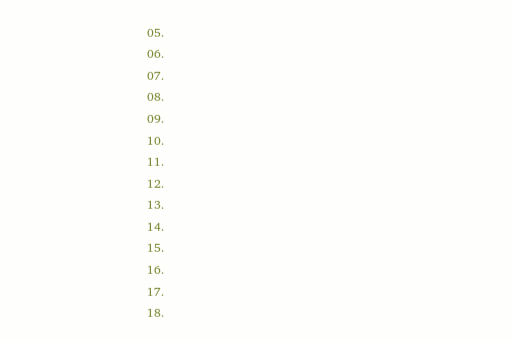05.
06.
07.
08.
09.
10.
11.
12.
13.
14.
15.
16.
17.
18.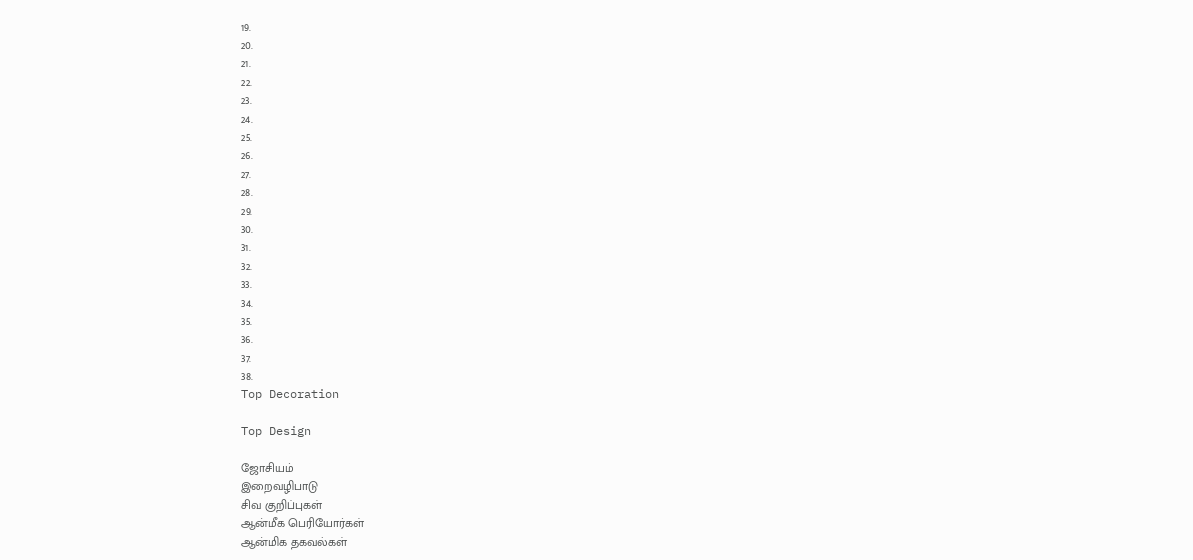19.
20.
21.
22.
23.
24.
25.
26.
27.
28.
29.
30.
31.
32.
33.
34.
35.
36.
37.
38.
Top Decoration

Top Design

ஜோசியம்
இறைவழிபாடு
சிவ குறிப்புகள்
ஆன்மீக பெரியோர்கள்
ஆன்மிக தகவல்கள்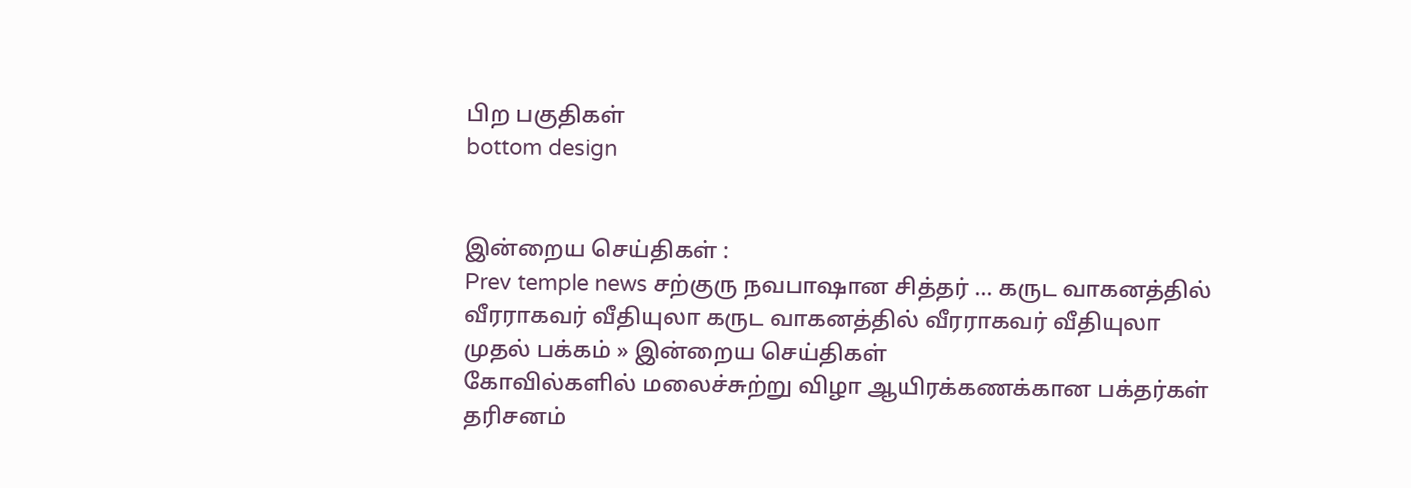பிற பகுதிகள்
bottom design


இன்றைய செய்திகள் :
Prev temple news சற்குரு நவபாஷான சித்தர் ... கருட வாகனத்தில் வீரராகவர் வீதியுலா கருட வாகனத்தில் வீரராகவர் வீதியுலா
முதல் பக்கம் » இன்றைய செய்திகள்
கோவில்களில் மலைச்சுற்று விழா ஆயிரக்கணக்கான பக்தர்கள் தரிசனம்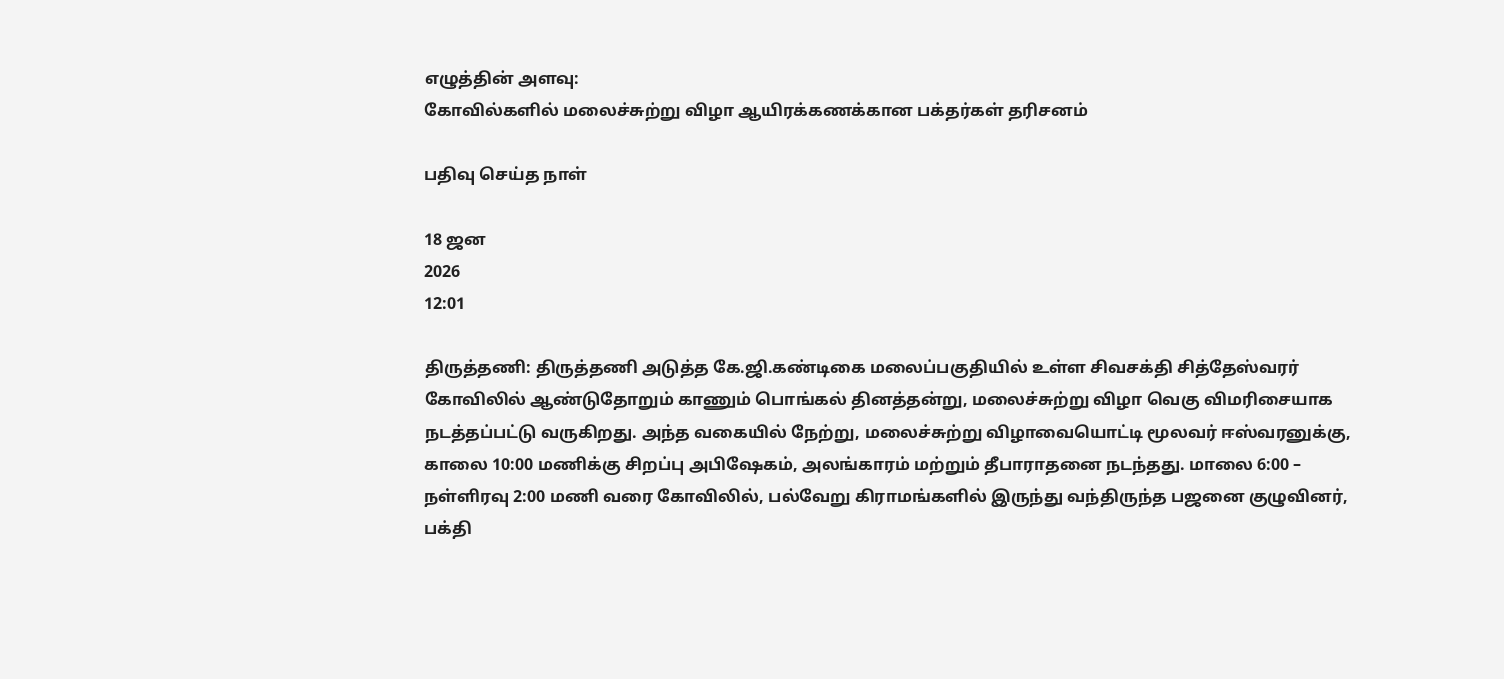எழுத்தின் அளவு:
கோவில்களில் மலைச்சுற்று விழா ஆயிரக்கணக்கான பக்தர்கள் தரிசனம்

பதிவு செய்த நாள்

18 ஜன
2026
12:01

திருத்தணி: திருத்தணி அடுத்த கே.ஜி.கண்டிகை மலைப்பகுதியில் உள்ள சிவசக்தி சித்தேஸ்வரர் கோவிலில் ஆண்டுதோறும் காணும் பொங்கல் தினத்தன்று, மலைச்சுற்று விழா வெகு விமரிசையாக நடத்தப்பட்டு வருகிறது. அந்த வகையில் நேற்று, மலைச்சுற்று விழாவையொட்டி மூலவர் ஈஸ்வரனுக்கு, காலை 10:00 மணிக்கு சிறப்பு அபிஷேகம், அலங்காரம் மற்றும் தீபாராதனை நடந்தது. மாலை 6:00 – நள்ளிரவு 2:00 மணி வரை கோவிலில், பல்வேறு கிராமங்களில் இருந்து வந்திருந்த பஜனை குழுவினர், பக்தி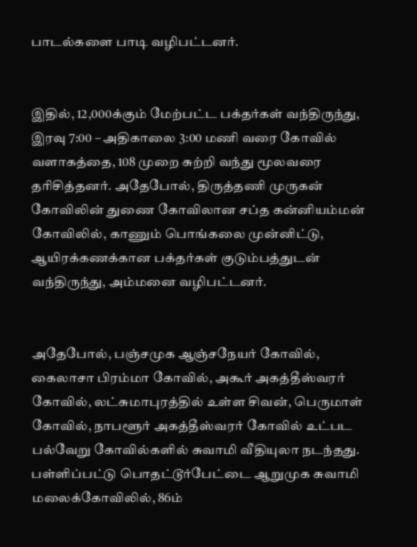பாடல்களை பாடி வழிபட்டனர்.


இதில், 12,000க்கும் மேற்பட்ட பக்தர்கள் வந்திருந்து, இரவு 7:00 – அதிகாலை 3:00 மணி வரை கோவில் வளாகத்தை, 108 முறை சுற்றி வந்து மூலவரை தரிசித்தனர். அதேபோல், திருத்தணி முருகன் கோவிலின் துணை கோவிலான சப்த கன்னியம்மன் கோவிலில், காணும் பொங்கலை முன்னிட்டு, ஆயிரக்கணக்கான பக்தர்கள் குடும்பத்துடன் வந்திருந்து, அம்மனை வழிபட்டனர்.


அதேபோல், பஞ்சமுக ஆஞ்சநேயர் கோவில், கைலாசா பிரம்மா கோவில், அகூர் அகத்தீஸ்வரர் கோவில், லட்சுமாபுரத்தில் உள்ள சிவன், பெருமாள் கோவில், நாபளூர் அகத்தீஸ்வரர் கோவில் உட்பட பல்வேறு கோவில்களில் சுவாமி வீதியுலா நடந்தது. பள்ளிப்பட்டு பொதட்டூர்பேட்டை ஆறுமுக சுவாமி மலைக்கோவிலில், 86ம்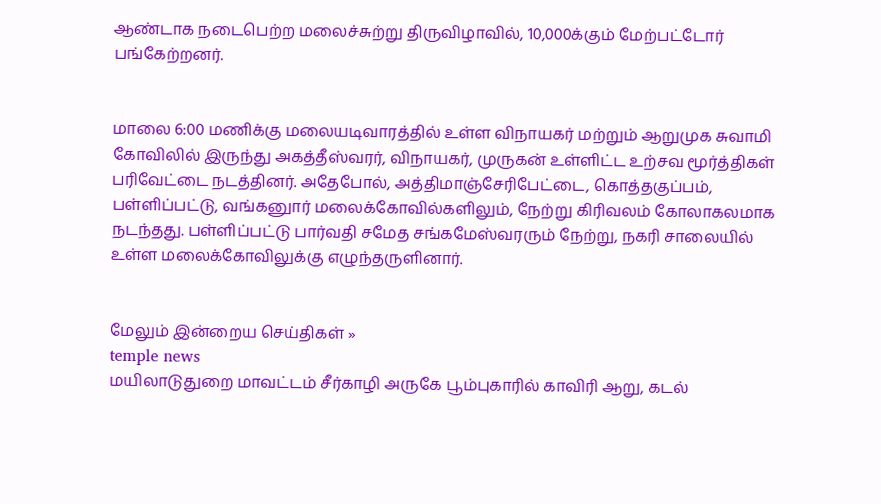ஆண்டாக நடைபெற்ற மலைச்சுற்று திருவிழாவில், 10,000க்கும் மேற்பட்டோர் பங்கேற்றனர்.


மாலை 6:00 மணிக்கு மலையடிவாரத்தில் உள்ள விநாயகர் மற்றும் ஆறுமுக சுவாமி கோவிலில் இருந்து அகத்தீஸ்வரர், விநாயகர், முருகன் உள்ளிட்ட உற்சவ மூர்த்திகள் பரிவேட்டை நடத்தினர். அதேபோல், அத்திமாஞ்சேரிபேட்டை, கொத்தகுப்பம், பள்ளிப்பட்டு, வங்கனுார் மலைக்கோவில்களிலும், நேற்று கிரிவலம் கோலாகலமாக நடந்தது. பள்ளிப்பட்டு பார்வதி சமேத சங்கமேஸ்வரரும் நேற்று, நகரி சாலையில் உள்ள மலைக்கோவிலுக்கு எழுந்தருளினார்.


மேலும் இன்றைய செய்திகள் »
temple news
மயிலாடுதுறை மாவட்டம் சீர்காழி அருகே பூம்புகாரில் காவிரி ஆறு, கடல்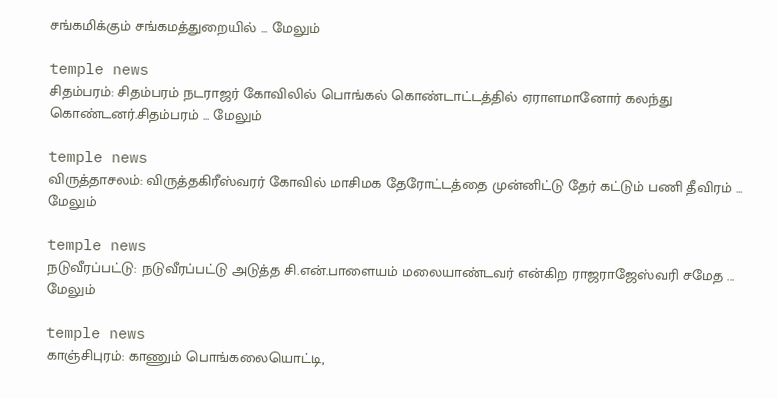சங்கமிக்கும் சங்கமத்துறையில் ... மேலும்

temple news
சிதம்பரம்: சிதம்பரம் நடராஜர் கோவிலில் பொங்கல் கொண்டாட்டத்தில் ஏராளமானோர் கலந்து கொண்டனர்.சிதம்பரம் ... மேலும்

temple news
விருத்தாசலம்: விருத்தகிரீஸ்வரர் கோவில் மாசிமக தேரோட்டத்தை முன்னிட்டு தேர் கட்டும் பணி தீவிரம் ... மேலும்

temple news
நடுவீரப்பட்டு: நடுவீரப்பட்டு அடுத்த சி.என்.பாளையம் மலையாண்டவர் என்கிற ராஜராஜேஸ்வரி சமேத ... மேலும்

temple news
காஞ்சிபுரம்: காணும் பொங்கலையொட்டி,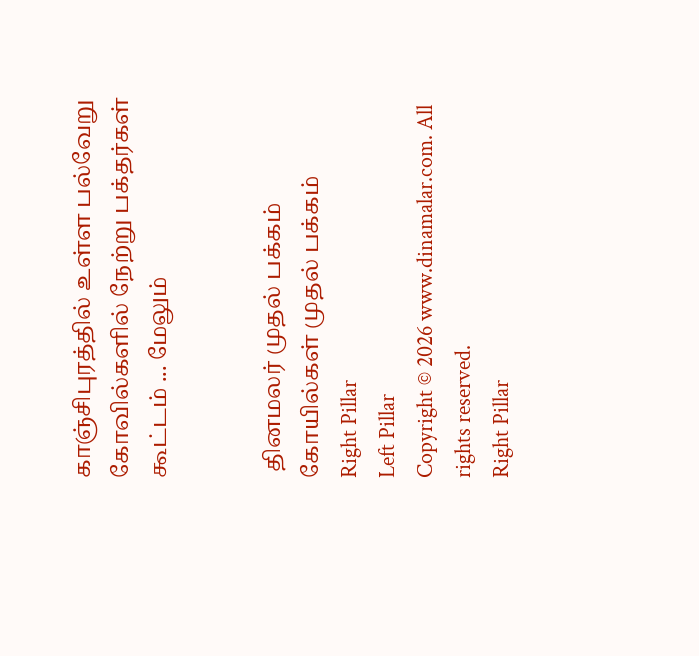காஞ்சிபுரத்தில் உள்ள பல்வேறு கோவில்களில் நேற்று பக்தர்கள் கூட்டம் ... மேலும்


 தினமலர் முதல் பக்கம்   கோயில்கள் முதல் பக்கம்
Right Pillar
Left Pillar
Copyright © 2026 www.dinamalar.com. All rights reserved.
Right Pillar